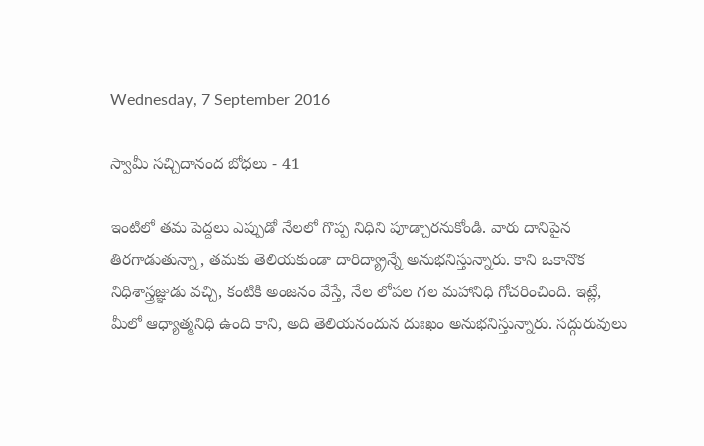Wednesday, 7 September 2016

స్వామీ సచ్చిదానంద బోధలు - 41

ఇంటిలో తమ పెద్దలు ఎప్పుడో నేలలో గొప్ప నిధిని పూడ్చారనుకోండి. వారు దానిపైన తిరగాడుతున్నా, తమకు తెలియకుండా దారిద్య్రాన్నే అనుభనిస్తున్నారు. కాని ఒకానొక నిధిశాస్త్రజ్ఞుడు వచ్చి, కంటికి అంజనం వేస్తే, నేల లోపల గల మహానిధి గోచరించింది. ఇట్లే, మీలో ఆధ్యాత్మనిధి ఉంది కాని, అది తెలియనందున దుఃఖం అనుభనిస్తున్నారు. సద్గురువులు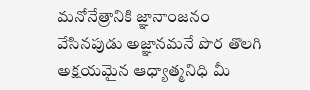మనోనేత్రానికి జ్ఞానాంజనం వేసినపుడు అజ్ఞానమనే పొర తొలగి అక్షయమైన ఆధ్యాత్మనిధి మీ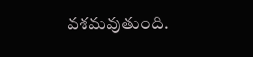వశమవుతుంది.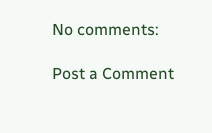No comments:

Post a Comment